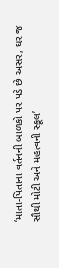‘માતા-પિતાના વર્તનની બાળકો પર પડે છે અસર, ઘર જ સૌથી મોટી અને મહત્વની સ્કૂલ’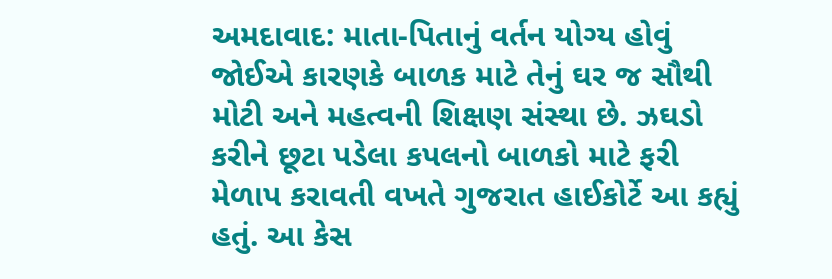અમદાવાદ: માતા-પિતાનું વર્તન યોગ્ય હોવું જોઈએ કારણકે બાળક માટે તેનું ઘર જ સૌથી મોટી અને મહત્વની શિક્ષણ સંસ્થા છે. ઝઘડો કરીને છૂટા પડેલા કપલનો બાળકો માટે ફરી મેળાપ કરાવતી વખતે ગુજરાત હાઈકોર્ટે આ કહ્યું હતું. આ કેસ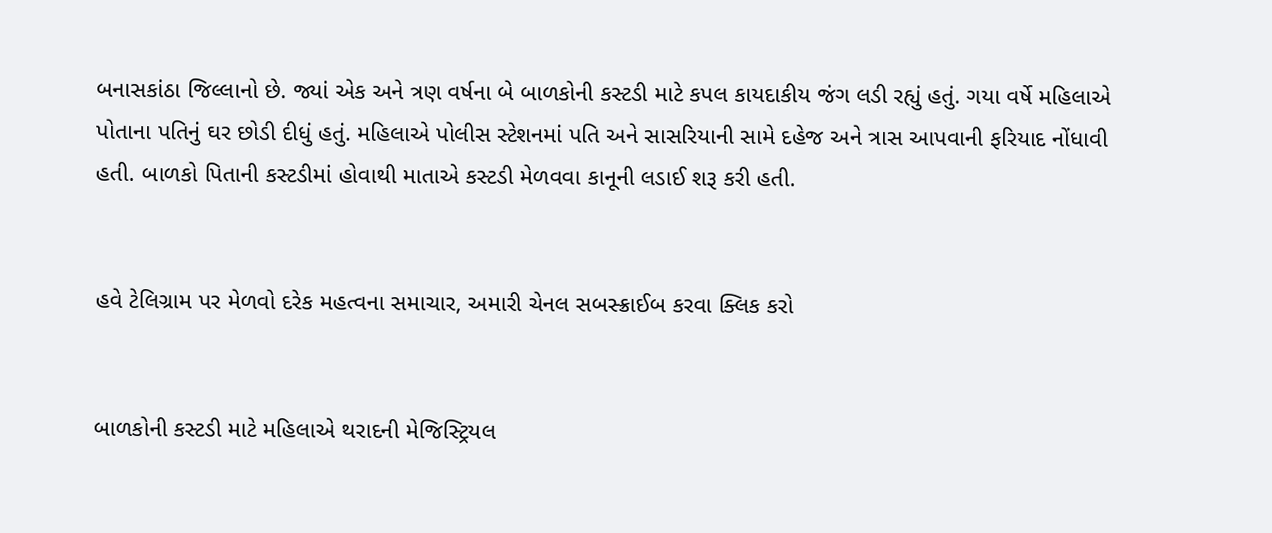બનાસકાંઠા જિલ્લાનો છે. જ્યાં એક અને ત્રણ વર્ષના બે બાળકોની કસ્ટડી માટે કપલ કાયદાકીય જંગ લડી રહ્યું હતું. ગયા વર્ષે મહિલાએ પોતાના પતિનું ઘર છોડી દીધું હતું. મહિલાએ પોલીસ સ્ટેશનમાં પતિ અને સાસરિયાની સામે દહેજ અને ત્રાસ આપવાની ફરિયાદ નોંધાવી હતી. બાળકો પિતાની કસ્ટડીમાં હોવાથી માતાએ કસ્ટડી મેળવવા કાનૂની લડાઈ શરૂ કરી હતી.


હવે ટેલિગ્રામ પર મેળવો દરેક મહત્વના સમાચાર, અમારી ચેનલ સબસ્ક્રાઈબ કરવા ક્લિક કરો


બાળકોની કસ્ટડી માટે મહિલાએ થરાદની મેજિસ્ટ્રિયલ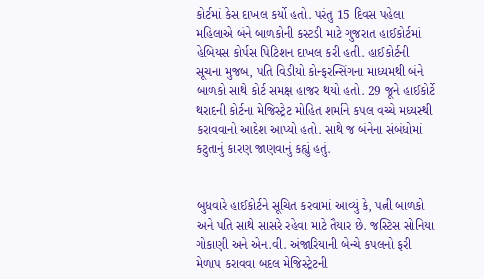કોર્ટમાં કેસ દાખલ કર્યો હતો. પરંતુ 15 દિવસ પહેલા મહિલાએ બંને બાળકોની કસ્ટડી માટે ગુજરાત હાઈકોર્ટમાં હેબિયસ કોર્પસ પિટિશન દાખલ કરી હતી. હાઈકોર્ટની સૂચના મુજબ, પતિ વિડીયો કોન્ફરન્સિંગના માધ્યમથી બંને બાળકો સાથે કોર્ટ સમક્ષ હાજર થયો હતો. 29 જૂને હાઈકોર્ટે થરાદની કોર્ટના મેજિસ્ટ્રેટ મોહિત શર્માને કપલ વચ્ચે મધ્યસ્થી કરાવવાનો આદેશ આપ્યો હતો. સાથે જ બંનેના સંબંધોમાં કટુતાનું કારણ જાણવાનું કહ્યું હતું.


બુધવારે હાઈકોર્ટને સૂચિત કરવામાં આવ્યું કે, પત્ની બાળકો અને પતિ સાથે સાસરે રહેવા માટે તૈયાર છે. જસ્ટિસ સોનિયા ગોકાણી અને એન.વી. અંજારિયાની બેન્ચે કપલનો ફરી મેળાપ કરાવવા બદલ મેજિસ્ટ્રેટની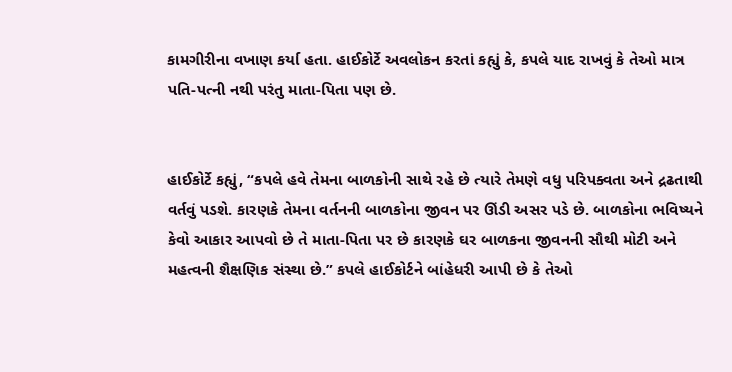કામગીરીના વખાણ કર્યા હતા. હાઈકોર્ટે અવલોકન કરતાં કહ્યું કે, કપલે યાદ રાખવું કે તેઓ માત્ર પતિ-પત્ની નથી પરંતુ માતા-પિતા પણ છે.


હાઈકોર્ટે કહ્યું, “કપલે હવે તેમના બાળકોની સાથે રહે છે ત્યારે તેમણે વધુ પરિપક્વતા અને દ્રઢતાથી વર્તવું પડશે. કારણકે તેમના વર્તનની બાળકોના જીવન પર ઊંડી અસર પડે છે. બાળકોના ભવિષ્યને કેવો આકાર આપવો છે તે માતા-પિતા પર છે કારણકે ઘર બાળકના જીવનની સૌથી મોટી અને મહત્વની શૈક્ષણિક સંસ્થા છે.” કપલે હાઈકોર્ટને બાંહેધરી આપી છે કે તેઓ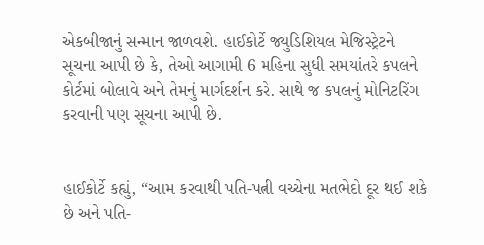એકબીજાનું સન્માન જાળવશે. હાઈકોર્ટે જ્યુડિશિયલ મેજિસ્ટ્રેટને સૂચના આપી છે કે, તેઓ આગામી 6 મહિના સુધી સમયાંતરે કપલને કોર્ટમાં બોલાવે અને તેમનું માર્ગદર્શન કરે. સાથે જ કપલનું મોનિટરિંગ કરવાની પણ સૂચના આપી છે.


હાઈકોર્ટે કહ્યું, “આમ કરવાથી પતિ-પત્ની વચ્ચેના મતભેદો દૂર થઈ શકે છે અને પતિ-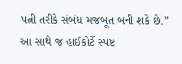પત્ની તરીકે સંબંધ મજબૂત બની શકે છે.” આ સાથે જ હાઈકોર્ટે સ્પષ્ટ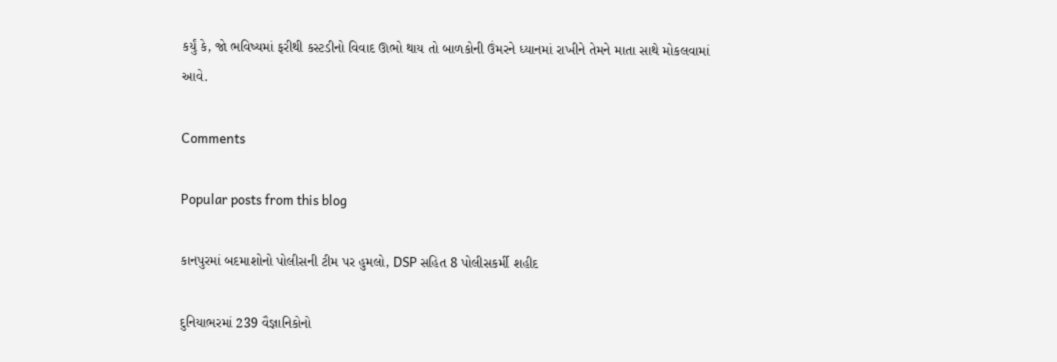કર્યું કે, જો ભવિષ્યમાં ફરીથી કસ્ટડીનો વિવાદ ઊભો થાય તો બાળકોની ઉંમરને ધ્યાનમાં રાખીને તેમને માતા સાથે મોકલવામાં આવે.

Comments

Popular posts from this blog

કાનપુરમાં બદમાશોનો પોલીસની ટીમ પર હુમલો, DSP સહિત 8 પોલીસકર્મી શહીદ

દુનિયાભરમાં 239 વૈજ્ઞાનિકોનો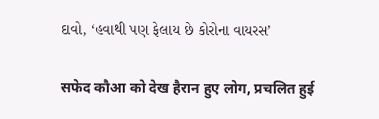દાવો, ‘હવાથી પણ ફેલાય છે કોરોના વાયરસ’

सफेद कौआ को देख हैरान हुए लोग, प्रचलित हुई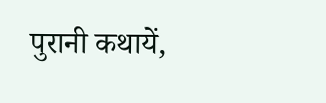पुरानी कथायें,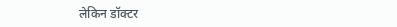लेकिन डॉक्टर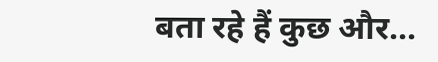बता रहे हैं कुछ और...